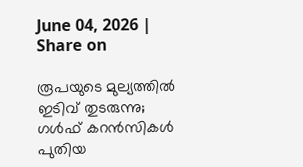June 04, 2026 |
Share on

രൂപയുടെ മുല്യത്തില്‍ ഇടിവ് തുടരുന്നു; ഗള്‍ഫ് കറന്‍സികള്‍ പുതിയ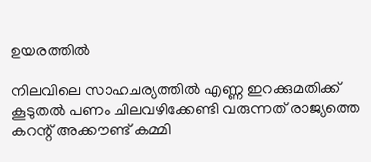ഉയരത്തില്‍

നിലവിലെ സാഹചര്യത്തില്‍ എണ്ണ ഇറക്കുമതിക്ക് കൂടുതല്‍ പണം ചിലവഴിക്കേണ്ടി വരുന്നത് രാജ്യത്തെ കറന്റ് അക്കൗണ്ട് കമ്മി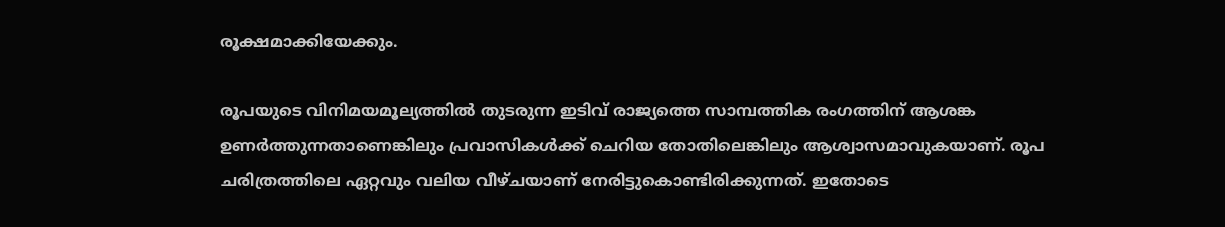രൂക്ഷമാക്കിയേക്കും.

രൂപയുടെ വിനിമയമൂല്യത്തില്‍ തുടരുന്ന ഇടിവ് രാജ്യത്തെ സാമ്പത്തിക രംഗത്തിന് ആശങ്ക ഉണര്‍ത്തുന്നതാണെങ്കിലും പ്രവാസികള്‍ക്ക് ചെറിയ തോതിലെങ്കിലും ആശ്വാസമാവുകയാണ്. രൂപ ചരിത്രത്തിലെ ഏറ്റവും വലിയ വീഴ്ചയാണ് നേരിട്ടുകൊണ്ടിരിക്കുന്നത്. ഇതോടെ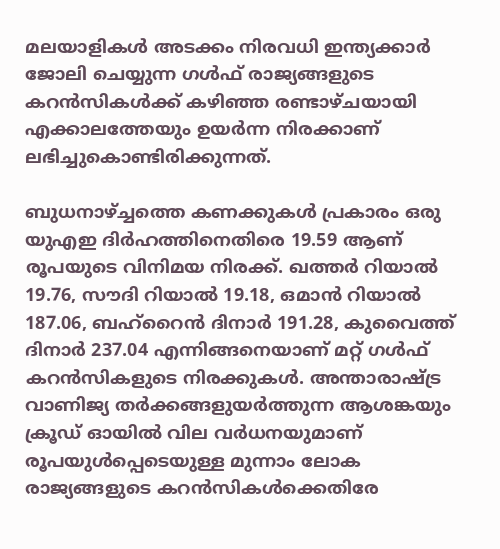മലയാളികള്‍ അടക്കം നിരവധി ഇന്ത്യക്കാര്‍ ജോലി ചെയ്യുന്ന ഗള്‍ഫ് രാജ്യങ്ങളുടെ കറന്‍സികള്‍ക്ക് കഴിഞ്ഞ രണ്ടാഴ്ചയായി എക്കാലത്തേയും ഉയര്‍ന്ന നിരക്കാണ് ലഭിച്ചുകൊണ്ടിരിക്കുന്നത്.

ബുധനാഴ്ച്ചത്തെ കണക്കുകള്‍ പ്രകാരം ഒരു യുഎഇ ദിര്‍ഹത്തിനെതിരെ 19.59 ആണ് രൂപയുടെ വിനിമയ നിരക്ക്. ഖത്തര്‍ റിയാല്‍ 19.76, സൗദി റിയാല്‍ 19.18, ഒമാന്‍ റിയാല്‍ 187.06, ബഹ്‌റൈന്‍ ദിനാര്‍ 191.28, കുവൈത്ത് ദിനാര്‍ 237.04 എന്നിങ്ങനെയാണ് മറ്റ് ഗള്‍ഫ് കറന്‍സികളുടെ നിരക്കുകള്‍. അന്താരാഷ്ട്ര വാണിജ്യ തര്‍ക്കങ്ങളുയര്‍ത്തുന്ന ആശങ്കയും ക്രൂഡ് ഓയില്‍ വില വര്‍ധനയുമാണ് രൂപയുള്‍പ്പെടെയുള്ള മുന്നാം ലോക രാജ്യങ്ങളുടെ കറന്‍സികള്‍ക്കെതിരേ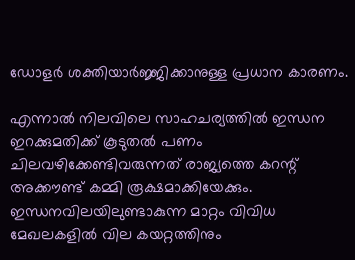ഡോളര്‍ ശക്തിയാര്‍ജ്ജിക്കാനുള്ള പ്രധാന കാരണം.

എന്നാല്‍ നിലവിലെ സാഹചര്യത്തില്‍ ഇന്ധന ഇറക്കുമതിക്ക് കൂടുതല്‍ പണം ചിലവഴിക്കേണ്ടിവരുന്നത് രാജ്യത്തെ കറന്റ് അക്കൗണ്ട് കമ്മി രൂക്ഷമാക്കിയേക്കും. ഇന്ധനവിലയിലുണ്ടാകുന്ന മാറ്റം വിവിധ മേഖലകളില്‍ വില കയറ്റത്തിനും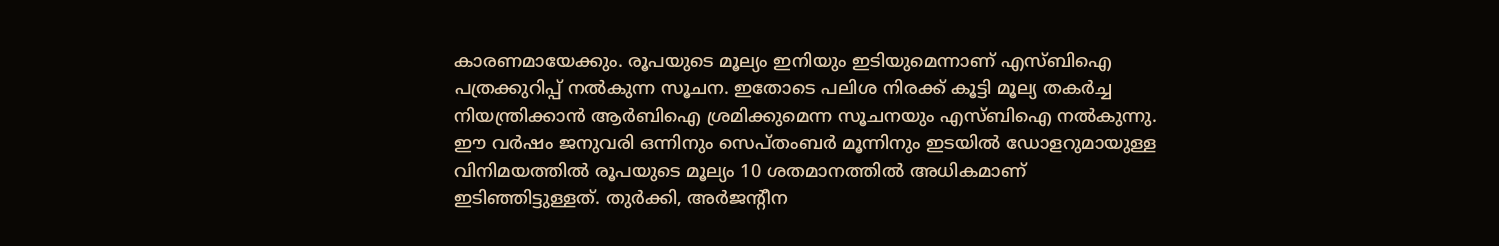കാരണമായേക്കും. രൂപയുടെ മൂല്യം ഇനിയും ഇടിയുമെന്നാണ് എസ്ബിഐ പത്രക്കുറിപ്പ് നല്‍കുന്ന സൂചന. ഇതോടെ പലിശ നിരക്ക് കൂട്ടി മൂല്യ തകര്‍ച്ച നിയന്ത്രിക്കാന്‍ ആര്‍ബിഐ ശ്രമിക്കുമെന്ന സൂചനയും എസ്ബിഐ നല്‍കുന്നു. ഈ വര്‍ഷം ജനുവരി ഒന്നിനും സെപ്തംബര്‍ മൂന്നിനും ഇടയില്‍ ഡോളറുമായുള്ള വിനിമയത്തില്‍ രൂപയുടെ മൂല്യം 10 ശതമാനത്തില്‍ അധികമാണ് ഇടിഞ്ഞിട്ടുള്ളത്. തുര്‍ക്കി, അര്‍ജന്റീന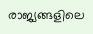രാജ്യങ്ങളിലെ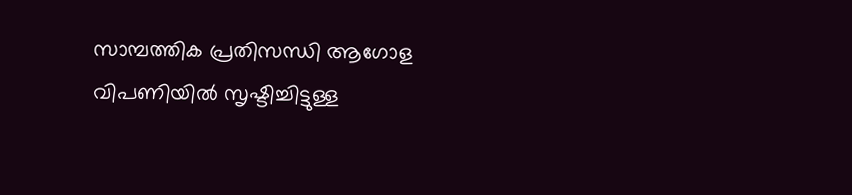സാമ്പത്തിക പ്രതിസന്ധി ആഗോള വിപണിയില്‍ സൃഷ്ടിച്ചിട്ടുള്ള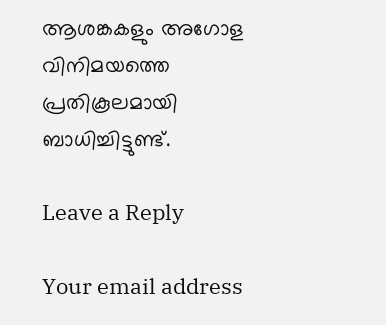ആശങ്കകളും അഗോള വിനിമയത്തെ പ്രതികൂലമായി ബാധിച്ചിട്ടുണ്ട്.

Leave a Reply

Your email address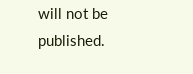will not be published.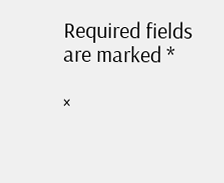Required fields are marked *

×